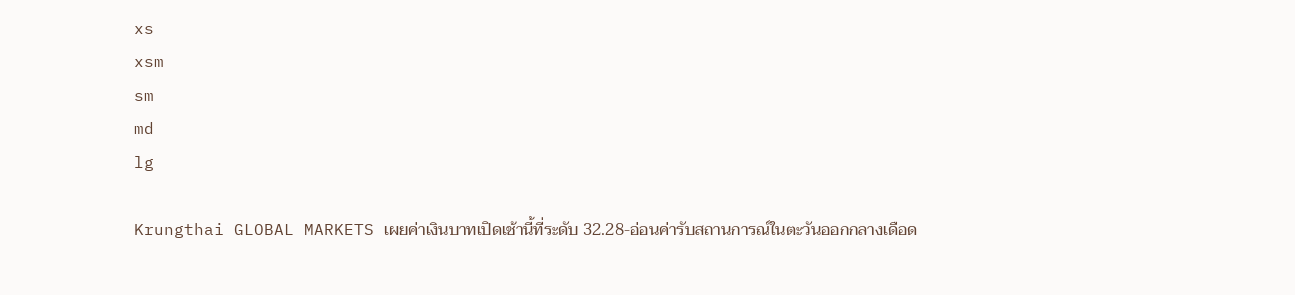xs
xsm
sm
md
lg

Krungthai GLOBAL MARKETS เผยค่าเงินบาทเปิดเช้านี้ที่ระดับ 32.28-อ่อนค่ารับสถานการณ์ในตะวันออกกลางเดือด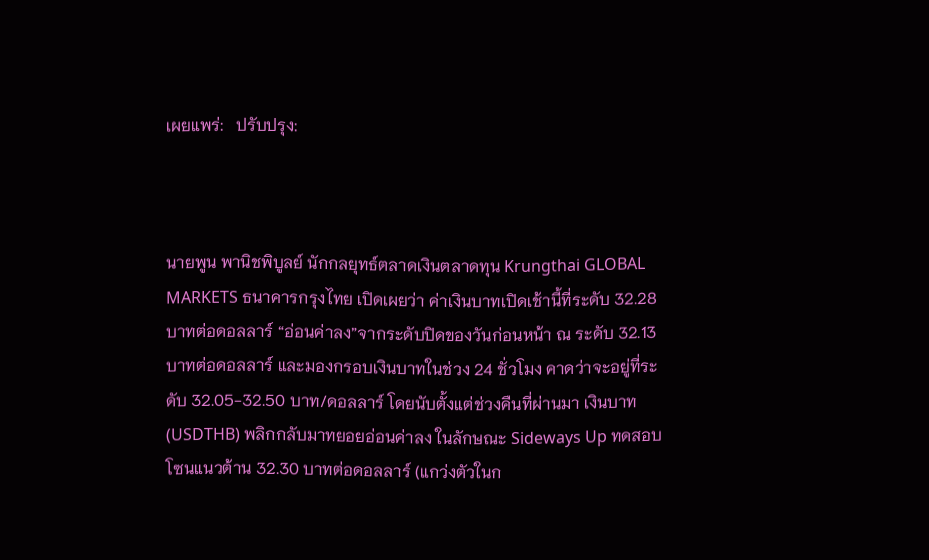เผยแพร่:   ปรับปรุง:



นายพูน พานิชพิบูลย์ นักกลยุทธ์ตลาดเงินตลาดทุน Krungthai GLOBAL MARKETS ธนาคารกรุงไทย เปิดเผยว่า ค่าเงินบาทเปิดเช้านี้ที่ระดับ 32.28 บาทต่อดอลลาร์ “อ่อนค่าลง”จากระดับปิดของวันก่อนหน้า ณ ระดับ 32.13 บาทต่อดอลลาร์ และมองกรอบเงินบาทในช่วง 24 ชั่วโมง คาดว่าจะอยู่ที่ระดับ 32.05-32.50 บาท/ดอลลาร์ โดยนับตั้งแต่ช่วงคืนที่ผ่านมา เงินบาท (USDTHB) พลิกกลับมาทยอยอ่อนค่าลง ในลักษณะ Sideways Up ทดสอบโซนแนวต้าน 32.30 บาทต่อดอลลาร์ (แกว่งตัวในก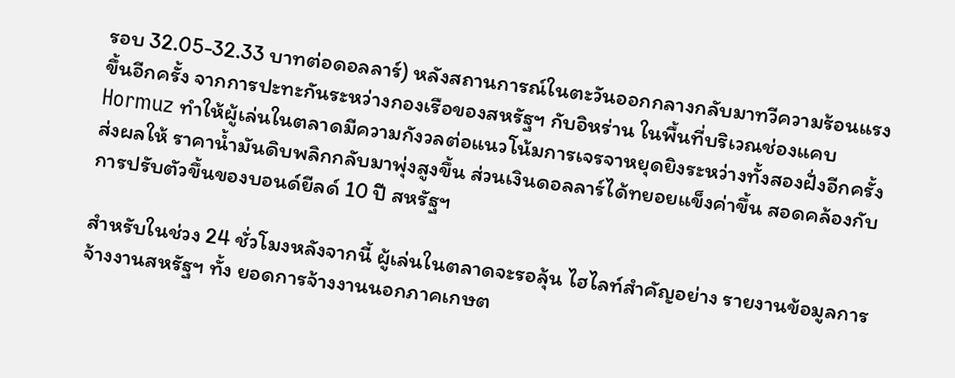รอบ 32.05-32.33 บาทต่อดอลลาร์) หลังสถานการณ์ในตะวันออกกลางกลับมาทวีความร้อนแรงขึ้นอีกครั้ง จากการปะทะกันระหว่างกองเรือของสหรัฐฯ กับอิหร่าน ในพื้นที่บริเวณช่องแคบ Hormuz ทำให้ผู้เล่นในตลาดมีความกังวลต่อแนวโน้มการเจรจาหยุดยิงระหว่างทั้งสองฝั่งอีกครั้ง ส่งผลให้ ราคาน้ำมันดิบพลิกกลับมาพุ่งสูงขึ้น ส่วนเงินดอลลาร์ได้ทยอยแข็งค่าขึ้น สอดคล้องกับการปรับตัวขึ้นของบอนด์ยีลด์ 10 ปี สหรัฐฯ

สำหรับในช่วง 24 ชั่วโมงหลังจากนี้ ผู้เล่นในตลาดจะรอลุ้น ไฮไลท์สำคัญอย่าง รายงานข้อมูลการจ้างงานสหรัฐฯ ทั้ง ยอดการจ้างงานนอกภาคเกษต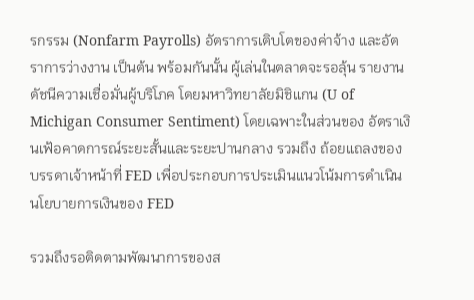รกรรม (Nonfarm Payrolls) อัตราการเติบโตของค่าจ้าง และอัตราการว่างงาน เป็นต้น พร้อมกันนั้น ผู้เล่นในตลาดจะรอลุ้น รายงานดัชนีความเชื่อมั่นผู้บริโภค โดยมหาวิทยาลัยมิชิแกน (U of Michigan Consumer Sentiment) โดยเฉพาะในส่วนของ อัตราเงินเฟ้อคาดการณ์ระยะสั้นและระยะปานกลาง รวมถึง ถ้อยแถลงของบรรดาเจ้าหน้าที่ FED เพื่อประกอบการประเมินแนวโน้มการดำเนินนโยบายการเงินของ FED

รวมถึงรอติดตามพัฒนาการของส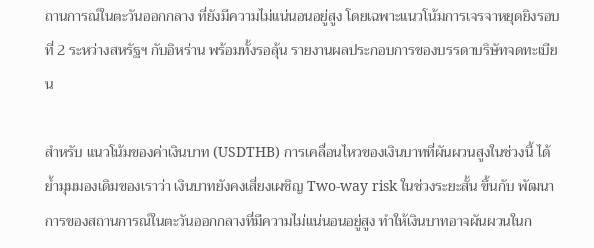ถานการณ์ในตะวันออกกลาง ที่ยังมีความไม่แน่นอนอยู่สูง โดยเฉพาะแนวโน้มการเจรจาหยุดยิงรอบที่ 2 ระหว่างสหรัฐฯ กับอิหร่าน พร้อมทั้งรอลุ้น รายงานผลประกอบการของบรรดาบริษัทจดทะเบียน

สำหรับ แนวโน้มของค่าเงินบาท (USDTHB) การเคลื่อนไหวของเงินบาทที่ผันผวนสูงในช่วงนี้ ได้ย้ำมุมมองเดิมของเราว่า เงินบาทยังคงเสี่ยงเผชิญ Two-way risk ในช่วงระยะสั้น ขึ้นกับ พัฒนาการของสถานการณ์ในตะวันออกกลางที่มีความไม่แน่นอนอยู่สูง ทำให้เงินบาทอาจผันผวนในก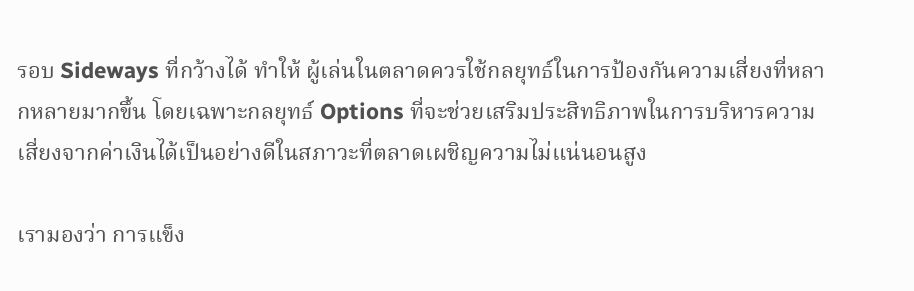รอบ Sideways ที่กว้างได้ ทำให้ ผู้เล่นในตลาดควรใช้กลยุทธ์ในการป้องกันความเสี่ยงที่หลากหลายมากขึ้น โดยเฉพาะกลยุทธ์ Options ที่จะช่วยเสริมประสิทธิภาพในการบริหารความเสี่ยงจากค่าเงินได้เป็นอย่างดีในสภาวะที่ตลาดเผชิญความไม่แน่นอนสูง

เรามองว่า การแข็ง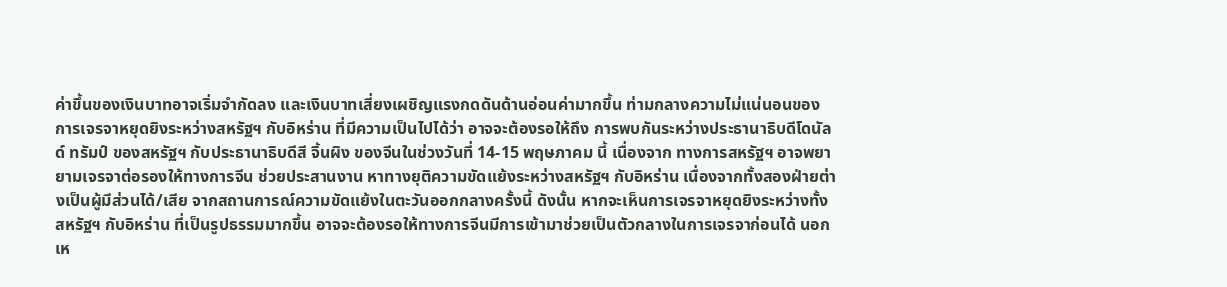ค่าขึ้นของเงินบาทอาจเริ่มจำกัดลง และเงินบาทเสี่ยงเผชิญแรงกดดันด้านอ่อนค่ามากขึ้น ท่ามกลางความไม่แน่นอนของการเจรจาหยุดยิงระหว่างสหรัฐฯ กับอิหร่าน ที่มีความเป็นไปได้ว่า อาจจะต้องรอให้ถึง การพบกันระหว่างประธานาธิบดีโดนัลด์ ทรัมป์ ของสหรัฐฯ กับประธานาธิบดีสี จิ้นผิง ของจีนในช่วงวันที่ 14-15 พฤษภาคม นี้ เนื่องจาก ทางการสหรัฐฯ อาจพยายามเจรจาต่อรองให้ทางการจีน ช่วยประสานงาน หาทางยุติความขัดแย้งระหว่างสหรัฐฯ กับอิหร่าน เนื่องจากทั้งสองฝ่ายต่างเป็นผู้มีส่วนได้/เสีย จากสถานการณ์ความขัดแย้งในตะวันออกกลางครั้งนี้ ดังนั้น หากจะเห็นการเจรจาหยุดยิงระหว่างทั้งสหรัฐฯ กับอิหร่าน ที่เป็นรูปธรรมมากขึ้น อาจจะต้องรอให้ทางการจีนมีการเข้ามาช่วยเป็นตัวกลางในการเจรจาก่อนได้ นอกเห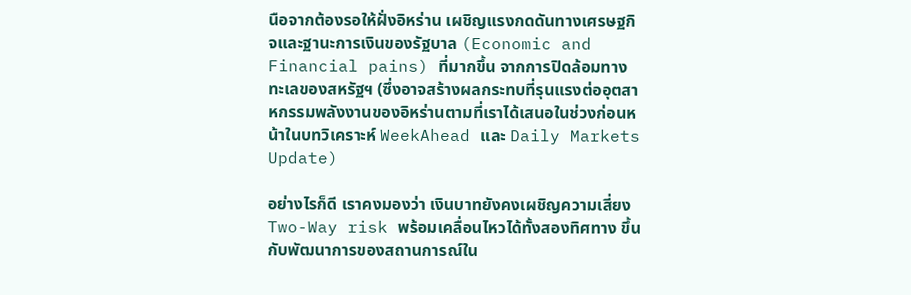นือจากต้องรอให้ฝั่งอิหร่าน เผชิญแรงกดดันทางเศรษฐกิจและฐานะการเงินของรัฐบาล (Economic and Financial pains) ที่มากขึ้น จากการปิดล้อมทางทะเลของสหรัฐฯ (ซึ่งอาจสร้างผลกระทบที่รุนแรงต่ออุตสาหกรรมพลังงานของอิหร่านตามที่เราได้เสนอในช่วงก่อนหน้าในบทวิเคราะห์ WeekAhead และ Daily Markets Update)

อย่างไรก็ดี เราคงมองว่า เงินบาทยังคงเผชิญความเสี่ยง Two-Way risk พร้อมเคลื่อนไหวได้ทั้งสองทิศทาง ขึ้นกับพัฒนาการของสถานการณ์ใน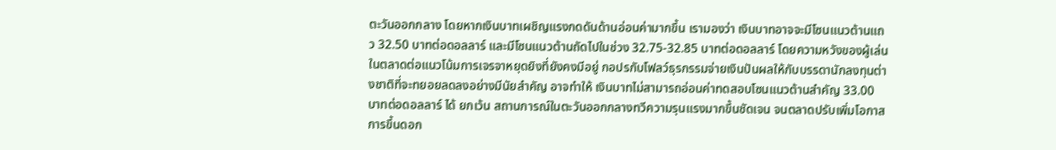ตะวันออกกลาง โดยหากเงินบาทเผชิญแรงกดดันด้านอ่อนค่ามากขึ้น เรามองว่า เงินบาทอาจจะมีโซนแนวต้านแถว 32.50 บาทต่อดอลลาร์ และมีโซนแนวต้านถัดไปในช่วง 32.75-32.85 บาทต่อดอลลาร์ โดยความหวังของผู้เล่นในตลาดต่อแนวโน้มการเจรจาหยุดยิงที่ยังคงมีอยู่ กอปรกับโฟลว์ธุรกรรมจ่ายเงินปันผลให้กับบรรดานักลงทุนต่างชาติที่จะทยอยลดลงอย่างมีนัยสำคัญ อาจทำให้ เงินบาทไม่สามารถอ่อนค่าทดสอบโซนแนวต้านสำคัญ 33.00 บาทต่อดอลลาร์ ได้ ยกเว้น สถานการณ์ในตะวันออกกลางทวีความรุนแรงมากขึ้นชัดเจน จนตลาดปรับเพิ่มโอกาสการขึ้นดอก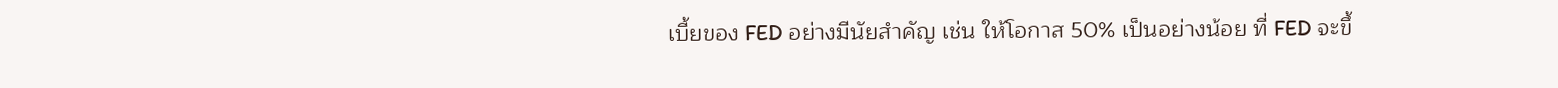เบี้ยของ FED อย่างมีนัยสำคัญ เช่น ให้โอกาส 50% เป็นอย่างน้อย ที่ FED จะขึ้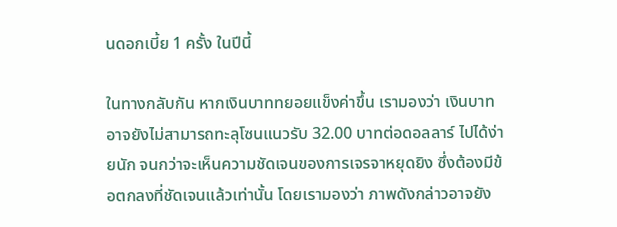นดอกเบี้ย 1 ครั้ง ในปีนี้

ในทางกลับกัน หากเงินบาททยอยแข็งค่าขึ้น เรามองว่า เงินบาทอาจยังไม่สามารถทะลุโซนแนวรับ 32.00 บาทต่อดอลลาร์ ไปได้ง่ายนัก จนกว่าจะเห็นความชัดเจนของการเจรจาหยุดยิง ซึ่งต้องมีข้อตกลงที่ชัดเจนแล้วเท่านั้น โดยเรามองว่า ภาพดังกล่าวอาจยัง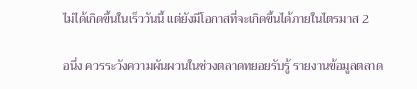ไม่ได้เกิดขึ้นในเร็ววันนี้ แต่ยังมีโอกาสที่จะเกิดขึ้นได้ภายในไตรมาส 2

อนึ่ง ควรระวังความผันผวนในช่วงตลาดทยอยรับรู้ รายงานข้อมูลตลาด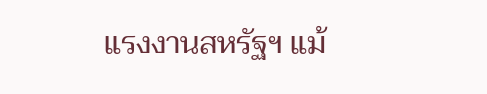แรงงานสหรัฐฯ แม้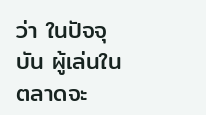ว่า ในปัจจุบัน ผู้เล่นในตลาดจะ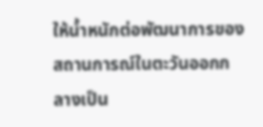ให้น้ำหนักต่อพัฒนาการของสถานการณ์ในตะวันออกกลางเป็น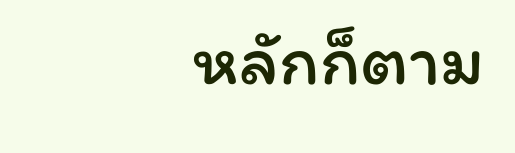หลักก็ตาม